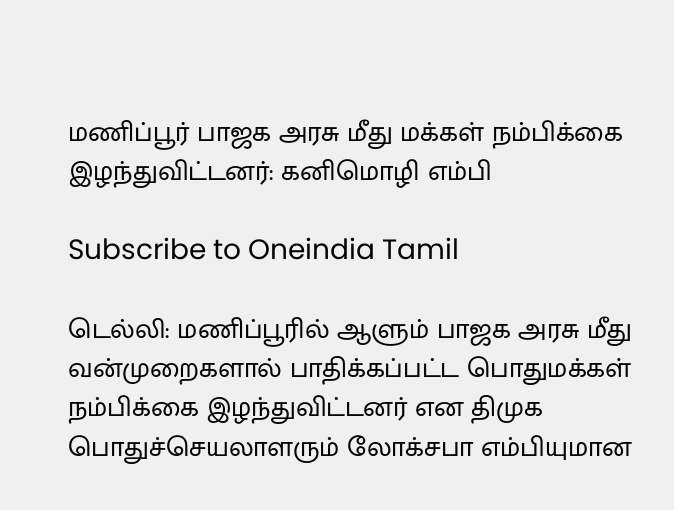மணிப்பூர் பாஜக அரசு மீது மக்கள் நம்பிக்கை இழந்துவிட்டனர்: கனிமொழி எம்பி

Subscribe to Oneindia Tamil

டெல்லி: மணிப்பூரில் ஆளும் பாஜக அரசு மீது வன்முறைகளால் பாதிக்கப்பட்ட பொதுமக்கள் நம்பிக்கை இழந்துவிட்டனர் என திமுக பொதுச்செயலாளரும் லோக்சபா எம்பியுமான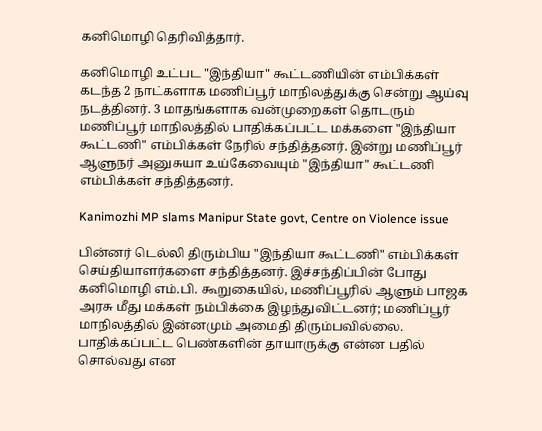கனிமொழி தெரிவித்தார்.

கனிமொழி உட்பட "இந்தியா" கூட்டணியின் எம்பிக்கள் கடந்த 2 நாட்களாக மணிப்பூர் மாநிலத்துக்கு சென்று ஆய்வு நடத்தினர். 3 மாதங்களாக வன்முறைகள் தொடரும் மணிப்பூர் மாநிலத்தில் பாதிக்கப்பட்ட மக்களை "இந்தியா கூட்டணி" எம்பிக்கள் நேரில் சந்தித்தனர். இன்று மணிப்பூர் ஆளுநர் அனுசுயா உய்கேவையும் "இந்தியா" கூட்டணி எம்பிக்கள் சந்தித்தனர்.

Kanimozhi MP slams Manipur State govt, Centre on Violence issue

பின்னர் டெல்லி திரும்பிய "இந்தியா கூட்டணி" எம்பிக்கள் செய்தியாளர்களை சந்தித்தனர். இச்சந்திப்பின் போது கனிமொழி எம்.பி. கூறுகையில், மணிப்பூரில் ஆளும் பாஜக அரசு மீது மக்கள் நம்பிக்கை இழந்துவிட்டனர்; மணிப்பூர் மாநிலத்தில் இன்னமும் அமைதி திரும்பவில்லை. பாதிக்கப்பட்ட பெண்களின் தாயாருக்கு என்ன பதில் சொல்வது என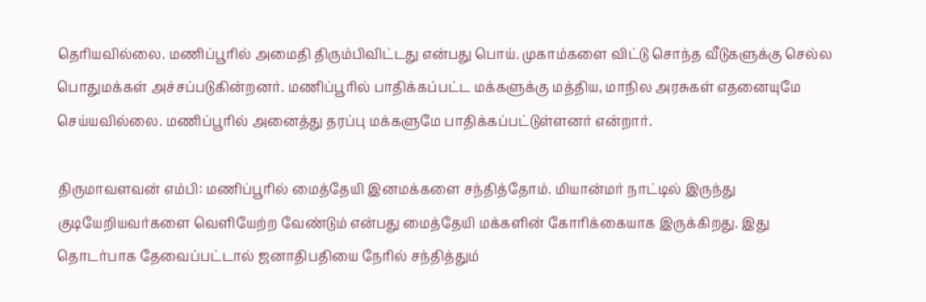தெரியவில்லை. மணிப்பூரில் அமைதி திரும்பிவிட்டது என்பது பொய். முகாம்களை விட்டு சொந்த வீடுகளுக்கு செல்ல பொதுமக்கள் அச்சப்படுகின்றனர். மணிப்பூரில் பாதிக்கப்பட்ட மக்களுக்கு மத்திய, மாநில அரசுகள் எதனையுமே செய்யவில்லை. மணிப்பூரில் அனைத்து தரப்பு மக்களுமே பாதிக்கப்பட்டுள்ளனர் என்றார்.

திருமாவளவன் எம்பி: மணிப்பூரில் மைத்தேயி இனமக்களை சந்தித்தோம். மியான்மர் நாட்டில் இருந்து குடியேறியவர்களை வெளியேற்ற வேண்டும் என்பது மைத்தேயி மக்களின் கோரிக்கையாக இருக்கிறது. இது தொடர்பாக தேவைப்பட்டால் ஜனாதிபதியை நேரில் சந்தித்தும்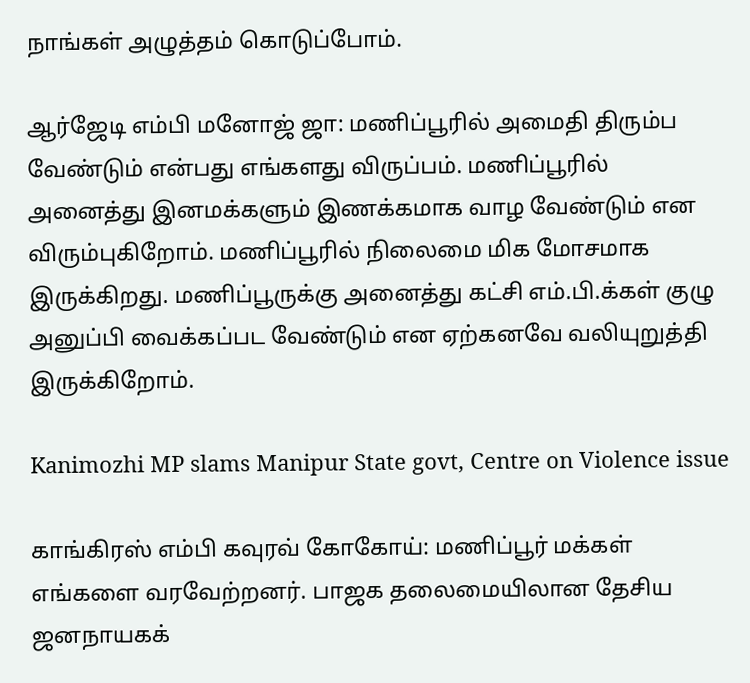நாங்கள் அழுத்தம் கொடுப்போம்.

ஆர்ஜேடி எம்பி மனோஜ் ஜா: மணிப்பூரில் அமைதி திரும்ப வேண்டும் என்பது எங்களது விருப்பம். மணிப்பூரில் அனைத்து இனமக்களும் இணக்கமாக வாழ வேண்டும் என விரும்புகிறோம். மணிப்பூரில் நிலைமை மிக மோசமாக இருக்கிறது. மணிப்பூருக்கு அனைத்து கட்சி எம்.பி.க்கள் குழு அனுப்பி வைக்கப்பட வேண்டும் என ஏற்கனவே வலியுறுத்தி இருக்கிறோம்.

Kanimozhi MP slams Manipur State govt, Centre on Violence issue

காங்கிரஸ் எம்பி கவுரவ் கோகோய்: மணிப்பூர் மக்கள் எங்களை வரவேற்றனர். பாஜக தலைமையிலான தேசிய ஜனநாயகக்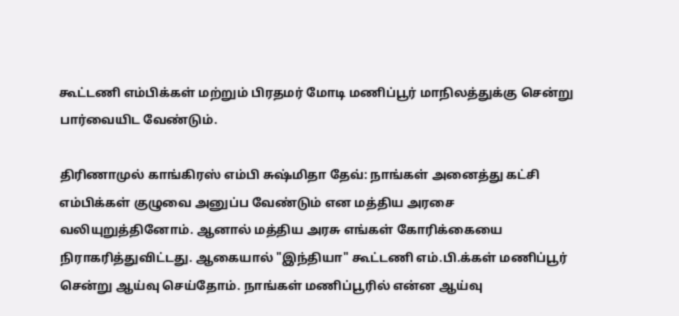கூட்டணி எம்பிக்கள் மற்றும் பிரதமர் மோடி மணிப்பூர் மாநிலத்துக்கு சென்று பார்வையிட வேண்டும்.

திரிணாமுல் காங்கிரஸ் எம்பி சுஷ்மிதா தேவ்: நாங்கள் அனைத்து கட்சி எம்பிக்கள் குழுவை அனுப்ப வேண்டும் என மத்திய அரசை வலியுறுத்தினோம். ஆனால் மத்திய அரசு எங்கள் கோரிக்கையை நிராகரித்துவிட்டது. ஆகையால் "இந்தியா" கூட்டணி எம்.பி.க்கள் மணிப்பூர் சென்று ஆய்வு செய்தோம். நாங்கள் மணிப்பூரில் என்ன ஆய்வு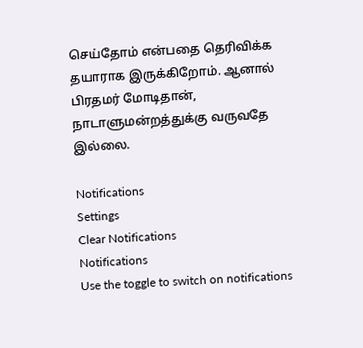செய்தோம் என்பதை தெரிவிக்க தயாராக இருக்கிறோம். ஆனால் பிரதமர் மோடிதான், நாடாளுமன்றத்துக்கு வருவதே இல்லை.

Notifications
Settings
Clear Notifications
Notifications
Use the toggle to switch on notifications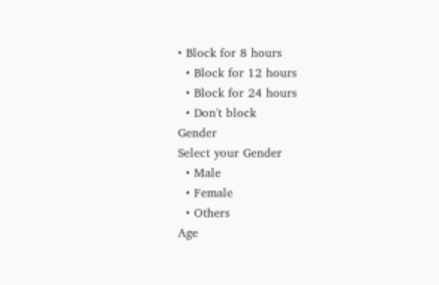• Block for 8 hours
  • Block for 12 hours
  • Block for 24 hours
  • Don't block
Gender
Select your Gender
  • Male
  • Female
  • Others
Age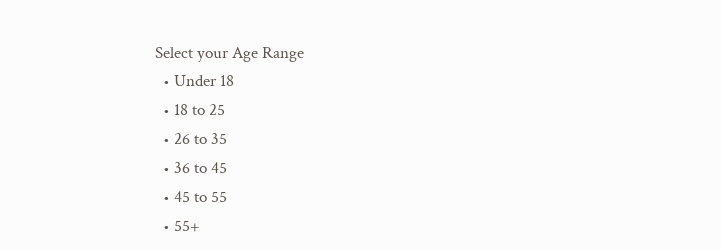Select your Age Range
  • Under 18
  • 18 to 25
  • 26 to 35
  • 36 to 45
  • 45 to 55
  • 55+